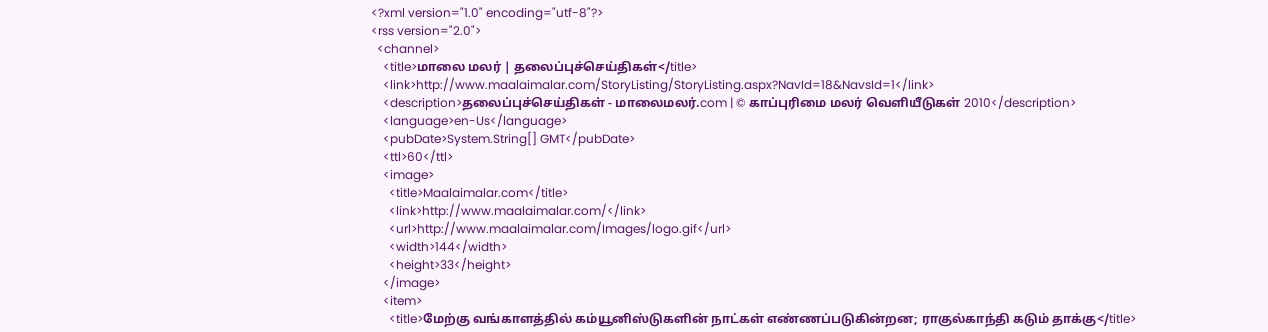<?xml version="1.0" encoding="utf-8"?>
<rss version="2.0">
  <channel>
    <title>மாலை மலர் | தலைப்புச்செய்திகள்</title>
    <link>http://www.maalaimalar.com/StoryListing/StoryListing.aspx?NavId=18&NavsId=1</link>
    <description>தலைப்புச்செய்திகள் - மாலைமலர்.com | © காப்புரிமை மலர் வெளியீடுகள் 2010</description>
    <language>en-Us</language>
    <pubDate>System.String[] GMT</pubDate>
    <ttl>60</ttl>
    <image>
      <title>Maalaimalar.com</title>
      <link>http://www.maalaimalar.com/</link>
      <url>http://www.maalaimalar.com/Images/logo.gif</url>
      <width>144</width>
      <height>33</height>
    </image>
    <item>
      <title>மேற்கு வங்காளத்தில் கம்யூனிஸ்டுகளின் நாட்கள் எண்ணப்படுகின்றன; ராகுல்காந்தி கடும் தாக்கு</title>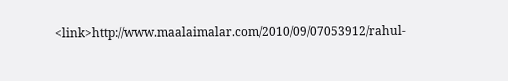<link>http://www.maalaimalar.com/2010/09/07053912/rahul-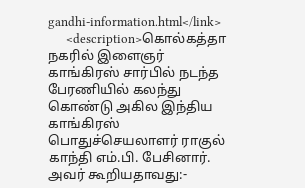gandhi-information.html</link>
      <description>கொல்கத்தா நகரில் இளைஞர் காங்கிரஸ் சார்பில் நடந்த பேரணியில் கலந்து கொண்டு அகில இந்திய காங்கிரஸ் பொதுச்செயலாளர் ராகுல் காந்தி எம்.பி. பேசினார். அவர் கூறியதாவது:-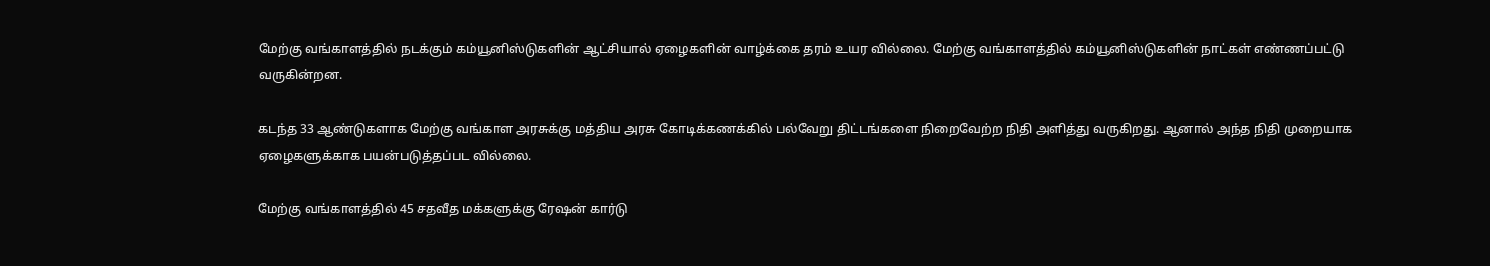மேற்கு வங்காளத்தில் நடக்கும் கம்யூனிஸ்டுகளின் ஆட்சியால் ஏழைகளின் வாழ்க்கை தரம் உயர வில்லை. மேற்கு வங்காளத்தில் கம்யூனிஸ்டுகளின் நாட்கள் எண்ணப்பட்டு வருகின்றன.

கடந்த 33 ஆண்டுகளாக மேற்கு வங்காள அரசுக்கு மத்திய அரசு கோடிக்கணக்கில் பல்வேறு திட்டங்களை நிறைவேற்ற நிதி அளித்து வருகிறது. ஆனால் அந்த நிதி முறையாக ஏழைகளுக்காக பயன்படுத்தப்பட வில்லை.

மேற்கு வங்காளத்தில் 45 சதவீத மக்களுக்கு ரேஷன் கார்டு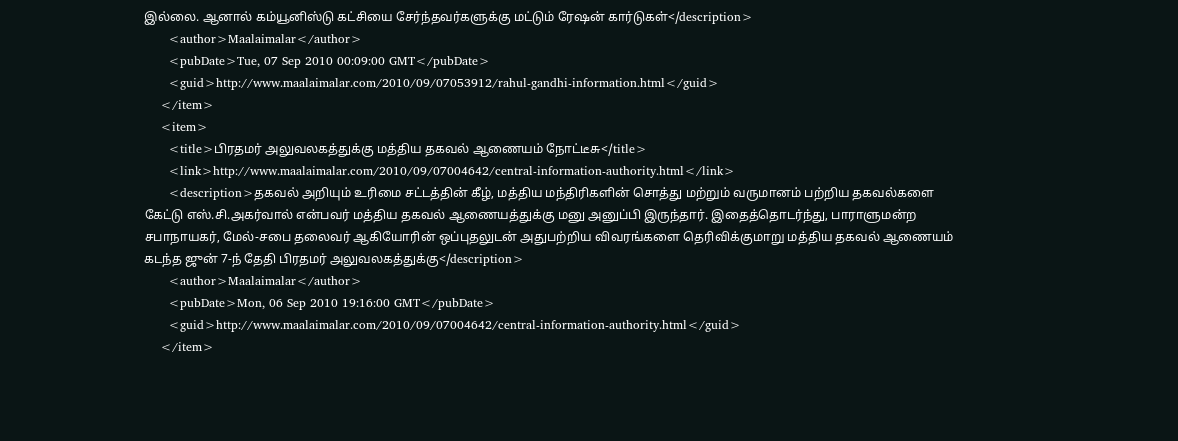இல்லை. ஆனால் கம்யூனிஸ்டு கட்சியை சேர்ந்தவர்களுக்கு மட்டும் ரேஷன் கார்டுகள்</description>
      <author>Maalaimalar</author>
      <pubDate>Tue, 07 Sep 2010 00:09:00 GMT</pubDate>
      <guid>http://www.maalaimalar.com/2010/09/07053912/rahul-gandhi-information.html</guid>
    </item>
    <item>
      <title>பிரதமர் அலுவலகத்துக்கு மத்திய தகவல் ஆணையம் நோட்டீசு</title>
      <link>http://www.maalaimalar.com/2010/09/07004642/central-information-authority.html</link>
      <description>தகவல் அறியும் உரிமை சட்டத்தின் கீழ், மத்திய மந்திரிகளின் சொத்து மற்றும் வருமானம் பற்றிய தகவல்களை கேட்டு எஸ்.சி.அகர்வால் என்பவர் மத்திய தகவல் ஆணையத்துக்கு மனு அனுப்பி இருந்தார். இதைத்தொடர்ந்து, பாராளுமன்ற சபாநாயகர், மேல்-சபை தலைவர் ஆகியோரின் ஒப்புதலுடன் அதுபற்றிய விவரங்களை தெரிவிக்குமாறு மத்திய தகவல் ஆணையம் கடந்த ஜுன் 7-ந் தேதி பிரதமர் அலுவலகத்துக்கு</description>
      <author>Maalaimalar</author>
      <pubDate>Mon, 06 Sep 2010 19:16:00 GMT</pubDate>
      <guid>http://www.maalaimalar.com/2010/09/07004642/central-information-authority.html</guid>
    </item>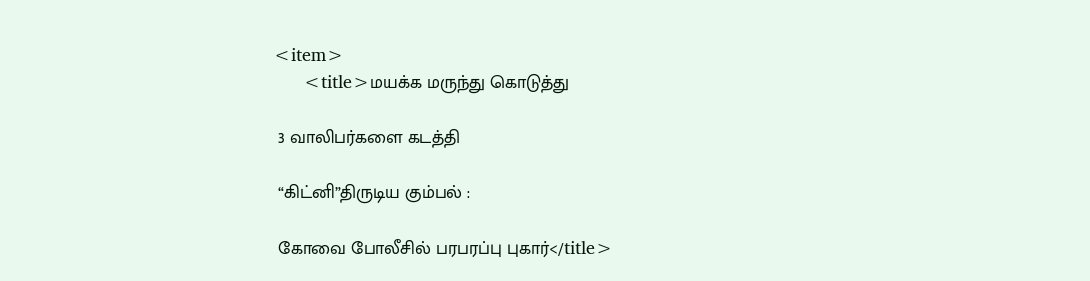<item>
      <title>மயக்க மருந்து கொடுத்து

 3 வாலிபர்களை கடத்தி

 “கிட்னி”திருடிய கும்பல் :

 கோவை போலீசில் பரபரப்பு புகார்</title>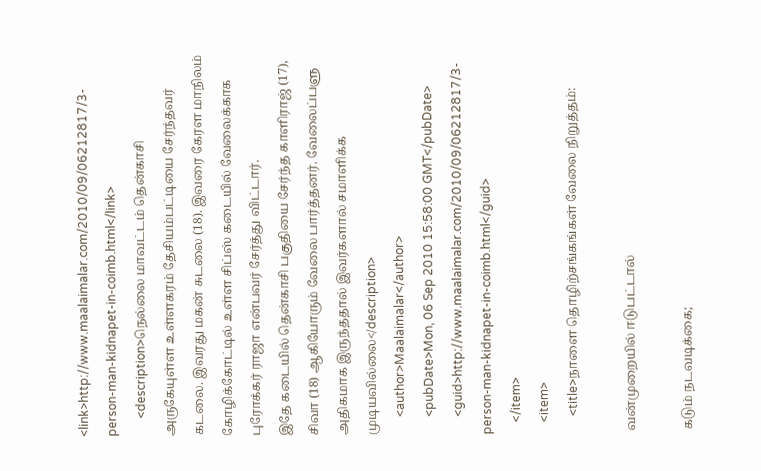<link>http://www.maalaimalar.com/2010/09/06212817/3-person-man-kidnapet-in-coimb.html</link>
      <description>நெல்லை மாவட்டம் தென்காசி அருகேயுள்ள உள்ளகரம் தேசியம்பட்டியை சேர்ந்தவர் கடலை. இவரது மகன் சுடலை (18). இவரை கேரள மாநிலம் கோழிக்கோட்டில் உள்ள சிப்ஸ் கடையில் வேலைக்காக புரோக்கர் ராஜா என்பவர் சேர்த்து விட்டார்.
இதே கடையில் தென்காசி பகுதியை சேர்ந்த காளிராஜ் (17), சிவா (18) ஆகியோரும் வேலை பார்த்தனர். வேலைப்பளு அதிகமாக இருந்ததால் இவர்களால் சமாளிக்க முடியவில்லை</description>
      <author>Maalaimalar</author>
      <pubDate>Mon, 06 Sep 2010 15:58:00 GMT</pubDate>
      <guid>http://www.maalaimalar.com/2010/09/06212817/3-person-man-kidnapet-in-coimb.html</guid>
    </item>
    <item>
      <title>நாளை தொழிற்சங்கங்கள் வேலை நிறுத்தம்:

 வன்முறையில் ஈடுபட்டால்

 கடும் நடவடிக்கை;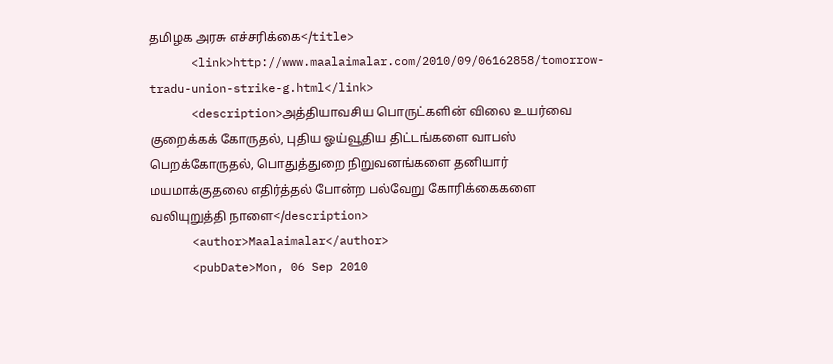தமிழக அரசு எச்சரிக்கை</title>
      <link>http://www.maalaimalar.com/2010/09/06162858/tomorrow-tradu-union-strike-g.html</link>
      <description>அத்தியாவசிய பொருட்களின் விலை உயர்வை குறைக்கக் கோருதல், புதிய ஓய்வூதிய திட்டங்களை வாபஸ் பெறக்கோருதல், பொதுத்துறை நிறுவனங்களை தனியார் மயமாக்குதலை எதிர்த்தல் போன்ற பல்வேறு கோரிக்கைகளை வலியுறுத்தி நாளை</description>
      <author>Maalaimalar</author>
      <pubDate>Mon, 06 Sep 2010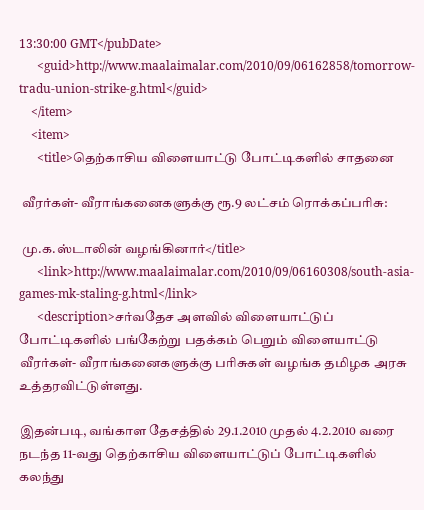13:30:00 GMT</pubDate>
      <guid>http://www.maalaimalar.com/2010/09/06162858/tomorrow-tradu-union-strike-g.html</guid>
    </item>
    <item>
      <title>தெற்காசிய விளையாட்டு போட்டிகளில் சாதனை

 வீரர்கள்- வீராங்கனைகளுக்கு ரூ.9 லட்சம் ரொக்கப்பரிசு:

 மு.க.ஸ்டாலின் வழங்கினார்</title>
      <link>http://www.maalaimalar.com/2010/09/06160308/south-asia-games-mk-staling-g.html</link>
      <description>சர்வதேச அளவில் விளையாட்டுப் போட்டிகளில் பங்கேற்று பதக்கம் பெறும் விளையாட்டு வீரர்கள்- வீராங்கனைகளுக்கு பரிசுகள் வழங்க தமிழக அரசு உத்தரவிட்டுள்ளது.

இதன்படி, வங்காள தேசத்தில் 29.1.2010 முதல் 4.2.2010 வரை நடந்த 11-வது தெற்காசிய விளையாட்டுப் போட்டிகளில் கலந்து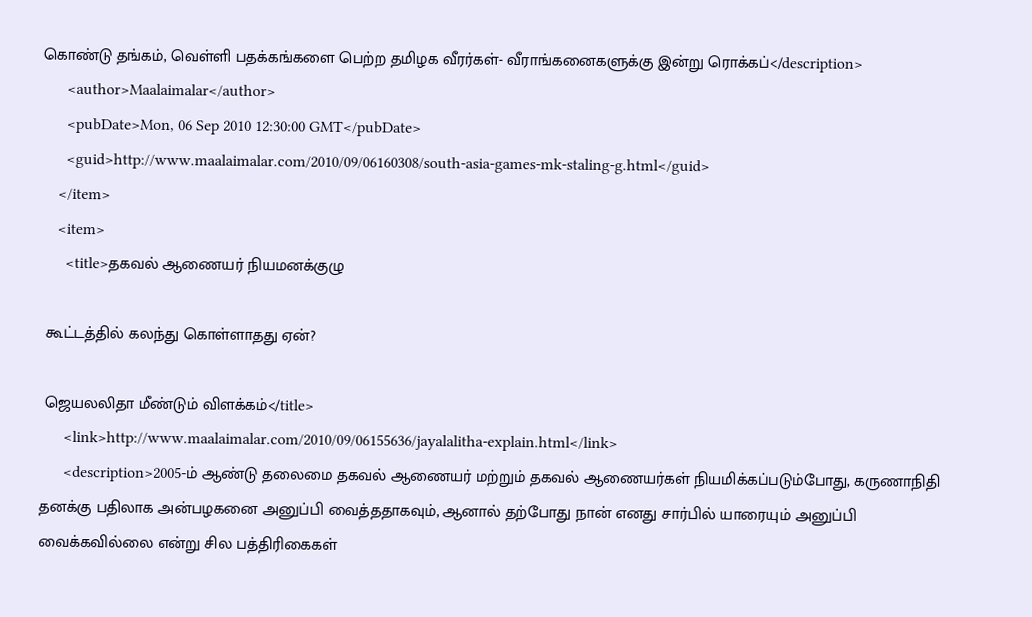கொண்டு தங்கம், வெள்ளி பதக்கங்களை பெற்ற தமிழக வீரர்கள்- வீராங்கனைகளுக்கு இன்று ரொக்கப்</description>
      <author>Maalaimalar</author>
      <pubDate>Mon, 06 Sep 2010 12:30:00 GMT</pubDate>
      <guid>http://www.maalaimalar.com/2010/09/06160308/south-asia-games-mk-staling-g.html</guid>
    </item>
    <item>
      <title>தகவல் ஆணையர் நியமனக்குழு

 கூட்டத்தில் கலந்து கொள்ளாதது ஏன்?

 ஜெயலலிதா மீண்டும் விளக்கம்</title>
      <link>http://www.maalaimalar.com/2010/09/06155636/jayalalitha-explain.html</link>
      <description>2005-ம் ஆண்டு தலைமை தகவல் ஆணையர் மற்றும் தகவல் ஆணையர்கள் நியமிக்கப்படும்போது, கருணாநிதி தனக்கு பதிலாக அன்பழகனை அனுப்பி வைத்ததாகவும், ஆனால் தற்போது நான் எனது சார்பில் யாரையும் அனுப்பி வைக்கவில்லை என்று சில பத்திரிகைகள்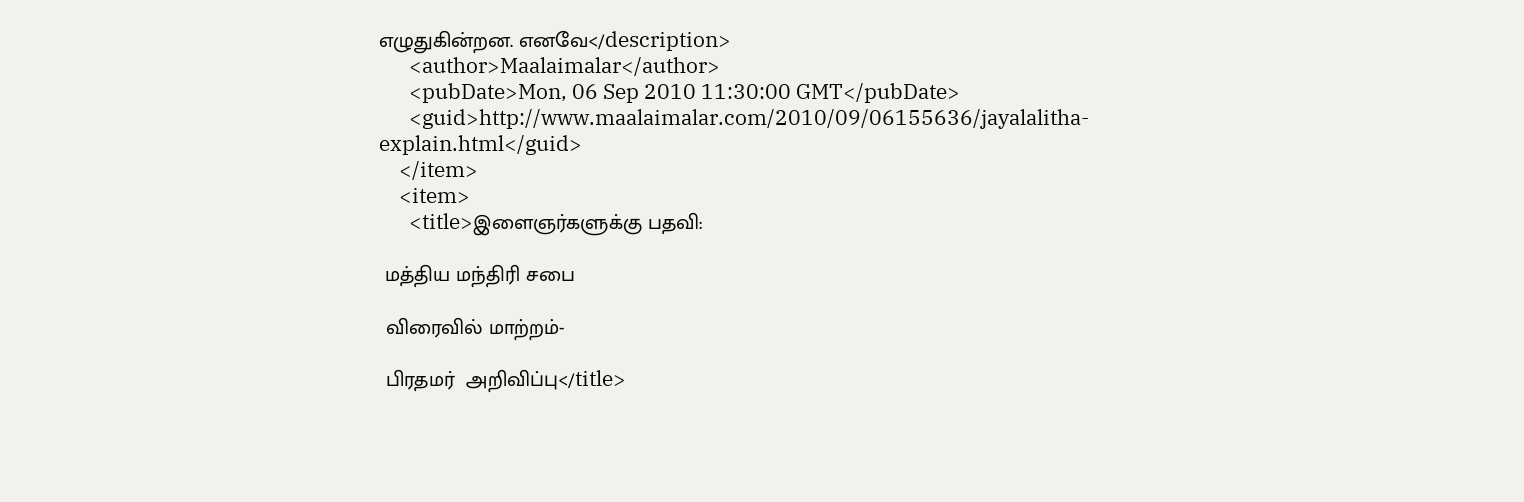எழுதுகின்றன. எனவே</description>
      <author>Maalaimalar</author>
      <pubDate>Mon, 06 Sep 2010 11:30:00 GMT</pubDate>
      <guid>http://www.maalaimalar.com/2010/09/06155636/jayalalitha-explain.html</guid>
    </item>
    <item>
      <title>இளைஞர்களுக்கு பதவி:

 மத்திய மந்திரி சபை

 விரைவில் மாற்றம்-

 பிரதமர்  அறிவிப்பு</title>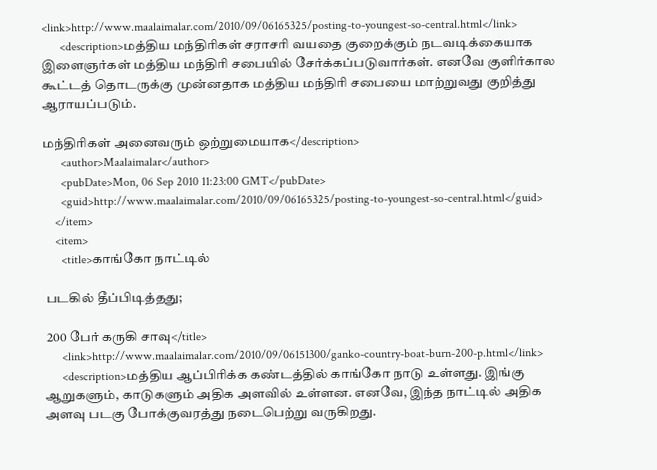<link>http://www.maalaimalar.com/2010/09/06165325/posting-to-youngest-so-central.html</link>
      <description>மத்திய மந்திரிகள் சராசரி வயதை குறைக்கும் நடவடிக்கையாக இளைஞர்கள் மத்திய மந்திரி சபையில் சேர்க்கப்படுவார்கள். எனவே குளிர்கால கூட்டத் தொடருக்கு முன்னதாக மத்திய மந்திரி சபையை மாற்றுவது குறித்து ஆராயப்படும்.

மந்திரிகள் அனைவரும் ஒற்றுமையாக</description>
      <author>Maalaimalar</author>
      <pubDate>Mon, 06 Sep 2010 11:23:00 GMT</pubDate>
      <guid>http://www.maalaimalar.com/2010/09/06165325/posting-to-youngest-so-central.html</guid>
    </item>
    <item>
      <title>காங்கோ நாட்டில்

 படகில் தீப்பிடித்தது;

 200 பேர் கருகி சாவு</title>
      <link>http://www.maalaimalar.com/2010/09/06151300/ganko-country-boat-burn-200-p.html</link>
      <description>மத்திய ஆப்பிரிக்க கண்டத்தில் காங்கோ நாடு உள்ளது. இங்கு ஆறுகளும், காடுகளும் அதிக அளவில் உள்ளன. எனவே, இந்த நாட்டில் அதிக அளவு படகு போக்குவரத்து நடைபெற்று வருகிறது.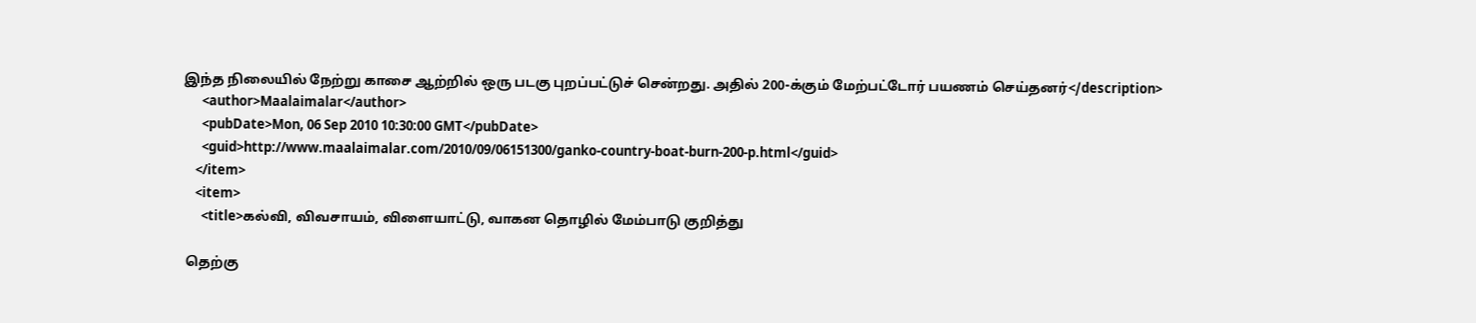இந்த நிலையில் நேற்று காசை ஆற்றில் ஒரு படகு புறப்பட்டுச் சென்றது. அதில் 200-க்கும் மேற்பட்டோர் பயணம் செய்தனர்</description>
      <author>Maalaimalar</author>
      <pubDate>Mon, 06 Sep 2010 10:30:00 GMT</pubDate>
      <guid>http://www.maalaimalar.com/2010/09/06151300/ganko-country-boat-burn-200-p.html</guid>
    </item>
    <item>
      <title>கல்வி, விவசாயம், விளையாட்டு, வாகன தொழில் மேம்பாடு குறித்து

 தெற்கு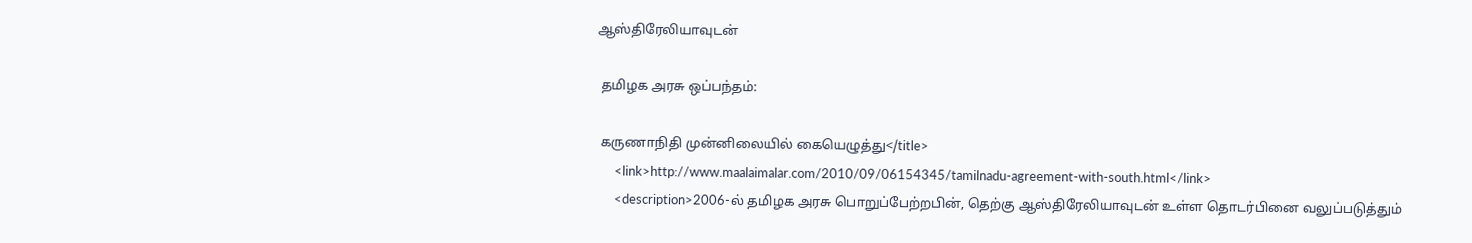ஆஸ்திரேலியாவுடன்

 தமிழக அரசு ஒப்பந்தம்:

 கருணாநிதி முன்னிலையில் கையெழுத்து</title>
      <link>http://www.maalaimalar.com/2010/09/06154345/tamilnadu-agreement-with-south.html</link>
      <description>2006-ல் தமிழக அரசு பொறுப்பேற்றபின், தெற்கு ஆஸ்திரேலியாவுடன் உள்ள தொடர்பினை வலுப்படுத்தும்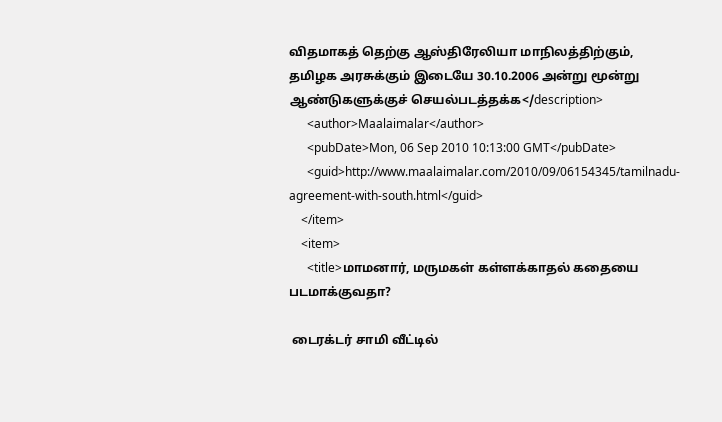விதமாகத் தெற்கு ஆஸ்திரேலியா மாநிலத்திற்கும், தமிழக அரசுக்கும் இடையே 30.10.2006 அன்று மூன்று ஆண்டுகளுக்குச் செயல்படத்தக்க</description>
      <author>Maalaimalar</author>
      <pubDate>Mon, 06 Sep 2010 10:13:00 GMT</pubDate>
      <guid>http://www.maalaimalar.com/2010/09/06154345/tamilnadu-agreement-with-south.html</guid>
    </item>
    <item>
      <title>மாமனார், மருமகள் கள்ளக்காதல் கதையை  படமாக்குவதா?

 டைரக்டர் சாமி வீட்டில்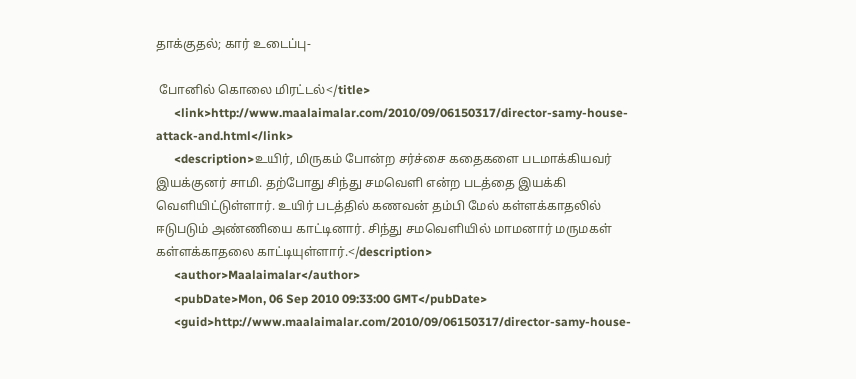தாக்குதல்; கார் உடைப்பு-

 போனில் கொலை மிரட்டல்</title>
      <link>http://www.maalaimalar.com/2010/09/06150317/director-samy-house-attack-and.html</link>
      <description>உயிர், மிருகம் போன்ற சர்ச்சை கதைகளை படமாக்கியவர் இயக்குனர் சாமி. தற்போது சிந்து சமவெளி என்ற படத்தை இயக்கி வெளியிட்டுள்ளார். உயிர் படத்தில் கணவன் தம்பி மேல் கள்ளக்காதலில் ஈடுபடும் அண்ணியை காட்டினார். சிந்து சமவெளியில் மாமனார் மருமகள் கள்ளக்காதலை காட்டியுள்ளார்.</description>
      <author>Maalaimalar</author>
      <pubDate>Mon, 06 Sep 2010 09:33:00 GMT</pubDate>
      <guid>http://www.maalaimalar.com/2010/09/06150317/director-samy-house-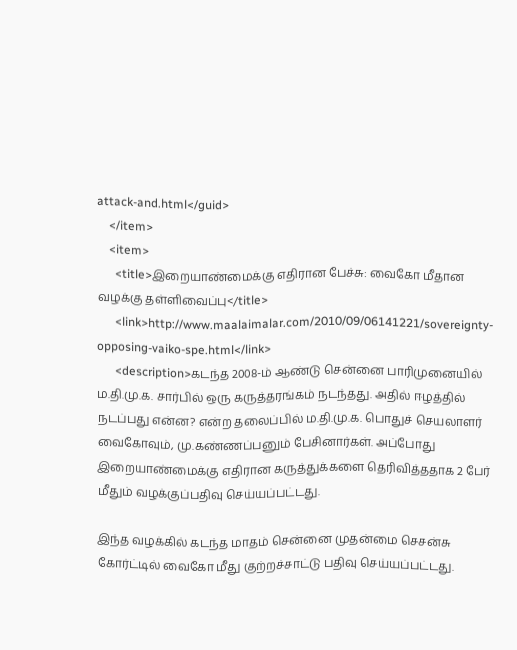attack-and.html</guid>
    </item>
    <item>
      <title>இறையாண்மைக்கு எதிரான பேச்சு: வைகோ மீதான வழக்கு தள்ளிவைப்பு</title>
      <link>http://www.maalaimalar.com/2010/09/06141221/sovereignty-opposing-vaiko-spe.html</link>
      <description>கடந்த 2008-ம் ஆண்டு சென்னை பாரிமுனையில் ம.தி.மு.க. சார்பில் ஒரு கருத்தரங்கம் நடந்தது. அதில் ஈழத்தில் நடப்பது என்ன? என்ற தலைப்பில் ம.தி.மு.க. பொதுச் செயலாளர் வைகோவும், மு.கண்ணப்பனும் பேசினார்கள். அப்போது இறையாண்மைக்கு எதிரான கருத்துக்களை தெரிவித்ததாக 2 பேர் மீதும் வழக்குப்பதிவு செய்யப்பட்டது.

இந்த வழக்கில் கடந்த மாதம் சென்னை முதன்மை செசன்சு கோர்ட்டில் வைகோ மீது குற்றச்சாட்டு பதிவு செய்யப்பட்டது.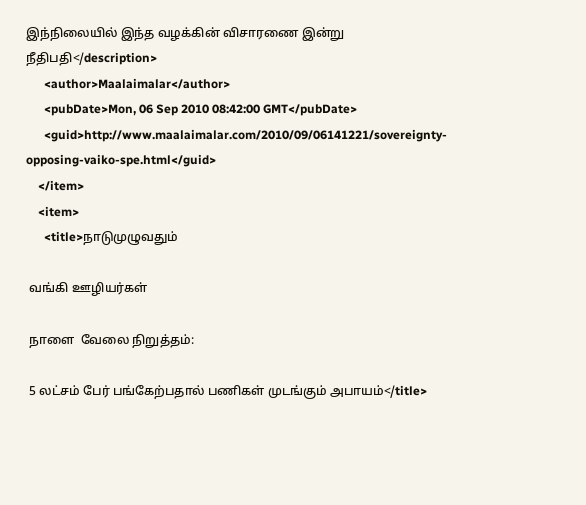இந்நிலையில் இந்த வழக்கின் விசாரணை இன்று நீதிபதி</description>
      <author>Maalaimalar</author>
      <pubDate>Mon, 06 Sep 2010 08:42:00 GMT</pubDate>
      <guid>http://www.maalaimalar.com/2010/09/06141221/sovereignty-opposing-vaiko-spe.html</guid>
    </item>
    <item>
      <title>நாடுமுழுவதும்

 வங்கி ஊழியர்கள்

 நாளை  வேலை நிறுத்தம்:

 5 லட்சம் பேர் பங்கேற்பதால் பணிகள் முடங்கும் அபாயம்</title>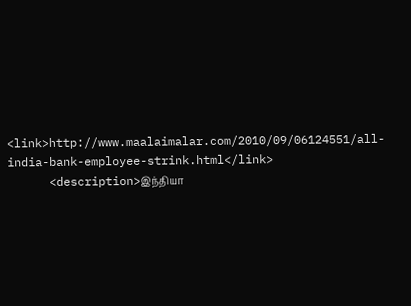<link>http://www.maalaimalar.com/2010/09/06124551/all-india-bank-employee-strink.html</link>
      <description>இந்தியா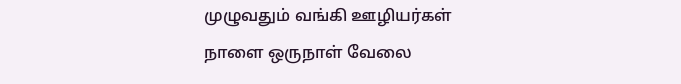முழுவதும் வங்கி ஊழியர்கள் நாளை ஒருநாள் வேலை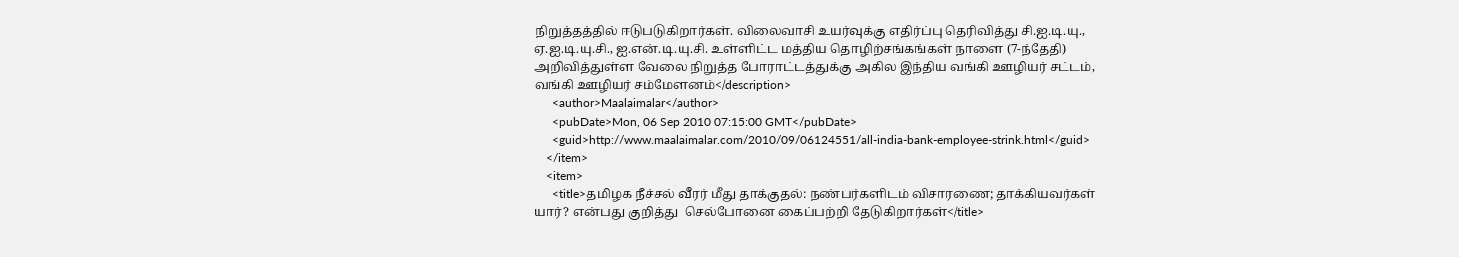நிறுத்தத்தில் ஈடுபடுகிறார்கள். விலைவாசி உயர்வுக்கு எதிர்ப்பு தெரிவித்து சி.ஐ.டி.யு., ஏ.ஐ.டி.யு.சி., ஐ.என்.டி.யு.சி. உள்ளிட்ட மத்திய தொழிற்சங்கங்கள் நாளை (7-ந்தேதி) அறிவித்துள்ள வேலை நிறுத்த போராட்டத்துக்கு அகில இந்திய வங்கி ஊழியர் சட்டம், வங்கி ஊழியர் சம்மேளனம்</description>
      <author>Maalaimalar</author>
      <pubDate>Mon, 06 Sep 2010 07:15:00 GMT</pubDate>
      <guid>http://www.maalaimalar.com/2010/09/06124551/all-india-bank-employee-strink.html</guid>
    </item>
    <item>
      <title>தமிழக நீச்சல் வீரர் மீது தாக்குதல்: நண்பர்களிடம் விசாரணை; தாக்கியவர்கள் யார்? என்பது குறித்து  செல்போனை கைப்பற்றி தேடுகிறார்கள்</title>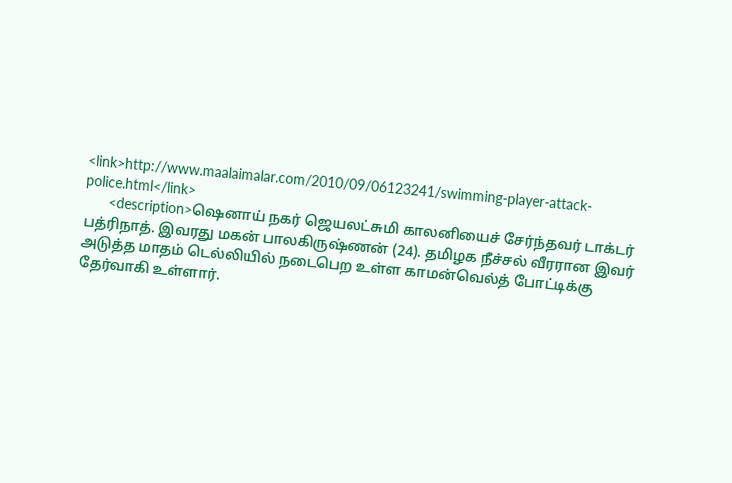<link>http://www.maalaimalar.com/2010/09/06123241/swimming-player-attack-police.html</link>
      <description>ஷெனாய் நகர் ஜெயலட்சுமி காலனியைச் சேர்ந்தவர் டாக்டர் பத்ரிநாத். இவரது மகன் பாலகிருஷ்ணன் (24). தமிழக நீச்சல் வீரரான இவர் அடுத்த மாதம் டெல்லியில் நடைபெற உள்ள காமன்வெல்த் போட்டிக்கு தேர்வாகி உள்ளார்.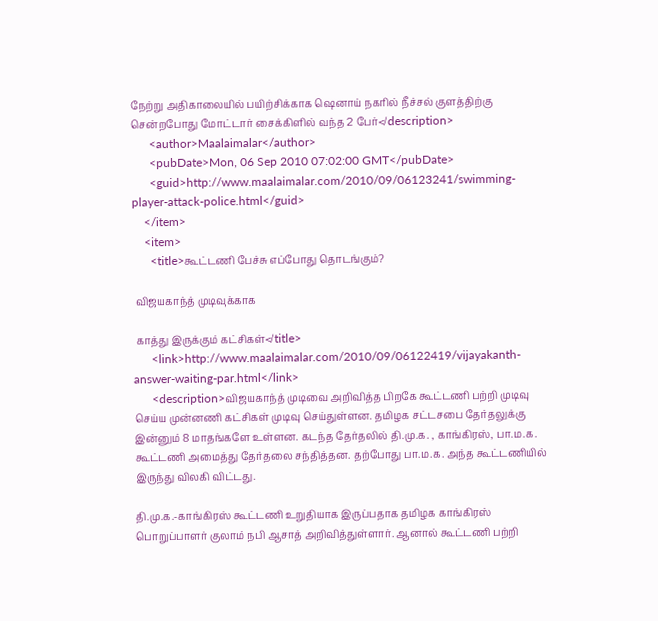நேற்று அதிகாலையில் பயிற்சிக்காக ஷெனாய் நகரில் நீச்சல் குளத்திற்கு சென்றபோது மோட்டார் சைக்கிளில் வந்த 2 பேர்</description>
      <author>Maalaimalar</author>
      <pubDate>Mon, 06 Sep 2010 07:02:00 GMT</pubDate>
      <guid>http://www.maalaimalar.com/2010/09/06123241/swimming-player-attack-police.html</guid>
    </item>
    <item>
      <title>கூட்டணி பேச்சு எப்போது தொடங்கும்?

 விஜயகாந்த் முடிவுக்காக

 காத்து இருக்கும் கட்சிகள்</title>
      <link>http://www.maalaimalar.com/2010/09/06122419/vijayakanth-answer-waiting-par.html</link>
      <description>விஜயகாந்த் முடிவை அறிவித்த பிறகே கூட்டணி பற்றி முடிவு செய்ய முன்னணி கட்சிகள் முடிவு செய்துள்ளன. தமிழக சட்டசபை தேர்தலுக்கு இன்னும் 8 மாதங்களே உள்ளன. கடந்த தேர்தலில் தி.மு.க. , காங்கிரஸ், பா.ம.க. கூட்டணி அமைத்து தேர்தலை சந்தித்தன. தற்போது பா.ம.க. அந்த கூட்டணியில் இருந்து விலகி விட்டது.

தி.மு.க.-காங்கிரஸ் கூட்டணி உறுதியாக இருப்பதாக தமிழக காங்கிரஸ் பொறுப்பாளர் குலாம் நபி ஆசாத் அறிவித்துள்ளார். ஆனால் கூட்டணி பற்றி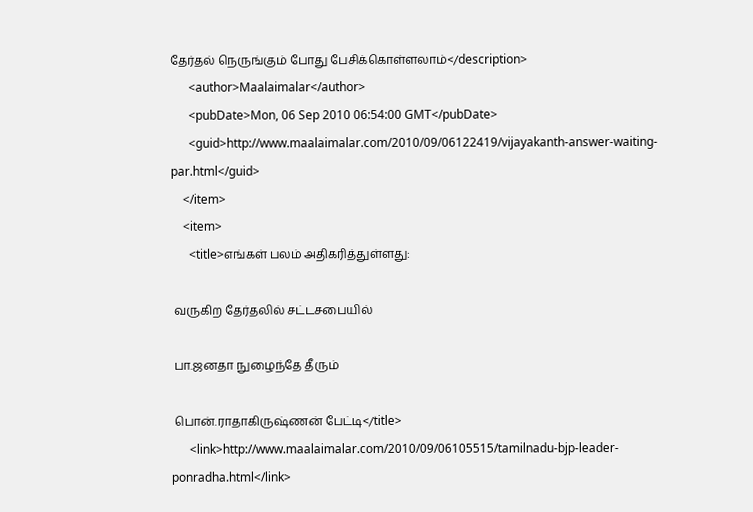தேர்தல் நெருங்கும் போது பேசிக்கொள்ளலாம்</description>
      <author>Maalaimalar</author>
      <pubDate>Mon, 06 Sep 2010 06:54:00 GMT</pubDate>
      <guid>http://www.maalaimalar.com/2010/09/06122419/vijayakanth-answer-waiting-par.html</guid>
    </item>
    <item>
      <title>எங்கள் பலம் அதிகரித்துள்ளது:

 வருகிற தேர்தலில் சட்டசபையில்

 பா.ஜனதா நுழைந்தே தீரும்

 பொன்.ராதாகிருஷ்ணன் பேட்டி</title>
      <link>http://www.maalaimalar.com/2010/09/06105515/tamilnadu-bjp-leader-ponradha.html</link>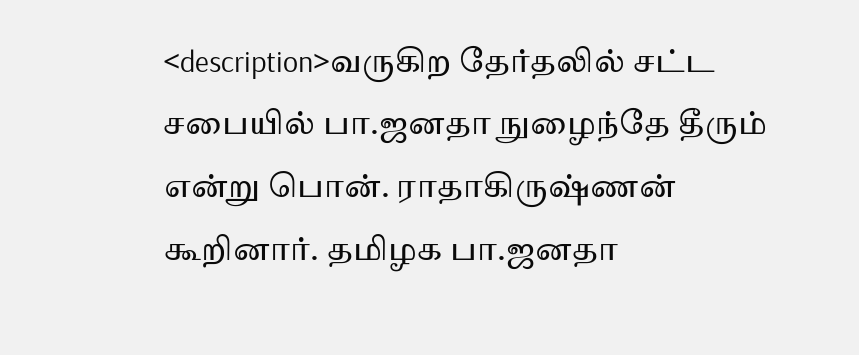<description>வருகிற தேர்தலில் சட்ட சபையில் பா.ஜனதா நுழைந்தே தீரும் என்று பொன். ராதாகிருஷ்ணன் கூறினார். தமிழக பா.ஜனதா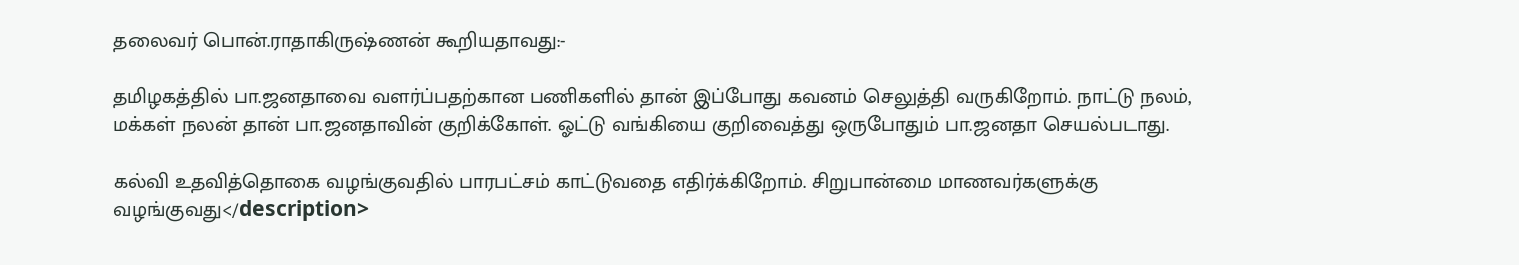தலைவர் பொன்.ராதாகிருஷ்ணன் கூறியதாவது:-

தமிழகத்தில் பா.ஜனதாவை வளர்ப்பதற்கான பணிகளில் தான் இப்போது கவனம் செலுத்தி வருகிறோம். நாட்டு நலம், மக்கள் நலன் தான் பா.ஜனதாவின் குறிக்கோள். ஓட்டு வங்கியை குறிவைத்து ஒருபோதும் பா.ஜனதா செயல்படாது.

கல்வி உதவித்தொகை வழங்குவதில் பாரபட்சம் காட்டுவதை எதிர்க்கிறோம். சிறுபான்மை மாணவர்களுக்கு வழங்குவது</description>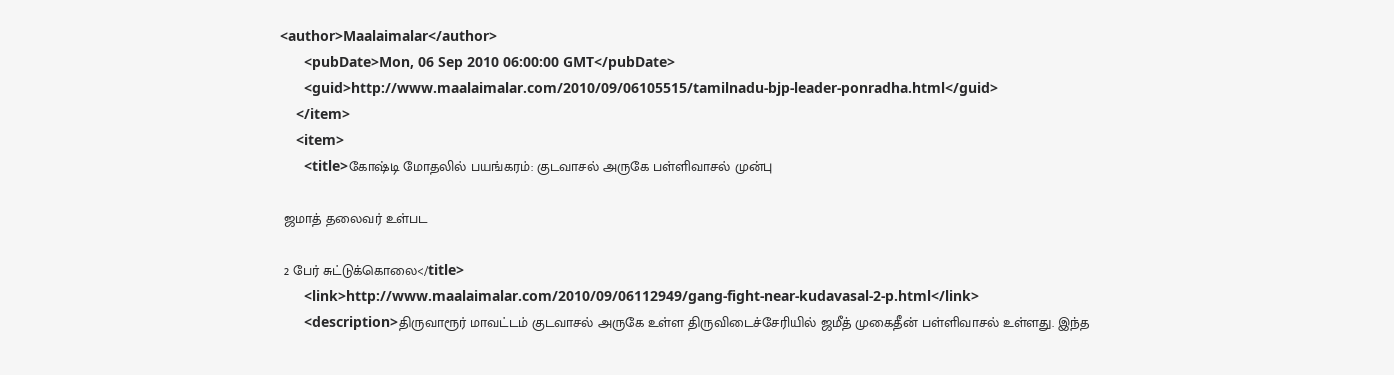<author>Maalaimalar</author>
      <pubDate>Mon, 06 Sep 2010 06:00:00 GMT</pubDate>
      <guid>http://www.maalaimalar.com/2010/09/06105515/tamilnadu-bjp-leader-ponradha.html</guid>
    </item>
    <item>
      <title>கோஷ்டி மோதலில் பயங்கரம்: குடவாசல் அருகே பள்ளிவாசல் முன்பு

 ஜமாத் தலைவர் உள்பட

 2 பேர் சுட்டுக்கொலை</title>
      <link>http://www.maalaimalar.com/2010/09/06112949/gang-fight-near-kudavasal-2-p.html</link>
      <description>திருவாரூர் மாவட்டம் குடவாசல் அருகே உள்ள திருவிடைச்சேரியில் ஜமீத் முகைதீன் பள்ளிவாசல் உள்ளது. இந்த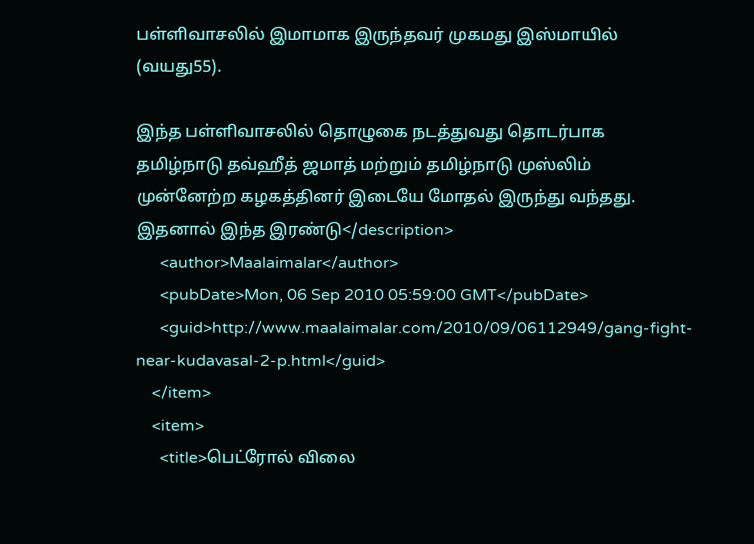பள்ளிவாசலில் இமாமாக இருந்தவர் முகமது இஸ்மாயில் (வயது55).

இந்த பள்ளிவாசலில் தொழுகை நடத்துவது தொடர்பாக தமிழ்நாடு தவ்ஹீத் ஜமாத் மற்றும் தமிழ்நாடு முஸ்லிம் முன்னேற்ற கழகத்தினர் இடையே மோதல் இருந்து வந்தது. இதனால் இந்த இரண்டு</description>
      <author>Maalaimalar</author>
      <pubDate>Mon, 06 Sep 2010 05:59:00 GMT</pubDate>
      <guid>http://www.maalaimalar.com/2010/09/06112949/gang-fight-near-kudavasal-2-p.html</guid>
    </item>
    <item>
      <title>பெட்ரோல் விலை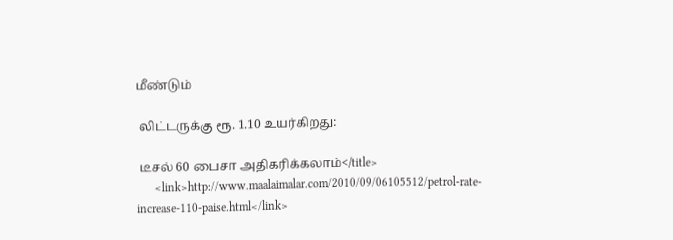மீண்டும்

 லிட்டருக்கு ரூ. 1.10 உயர்கிறது:

 டீசல் 60 பைசா அதிகரிக்கலாம்</title>
      <link>http://www.maalaimalar.com/2010/09/06105512/petrol-rate-increase-110-paise.html</link>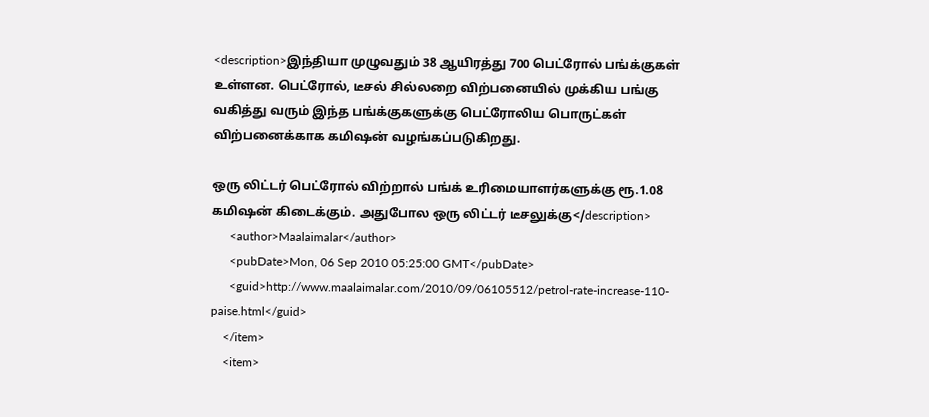<description>இந்தியா முழுவதும் 38 ஆயிரத்து 700 பெட்ரோல் பங்க்குகள் உள்ளன. பெட்ரோல், டீசல் சில்லறை விற்பனையில் முக்கிய பங்கு வகித்து வரும் இந்த பங்க்குகளுக்கு பெட்ரோலிய பொருட்கள் விற்பனைக்காக கமிஷன் வழங்கப்படுகிறது.

ஒரு லிட்டர் பெட்ரோல் விற்றால் பங்க் உரிமையாளர்களுக்கு ரூ.1.08 கமிஷன் கிடைக்கும். அதுபோல ஒரு லிட்டர் டீசலுக்கு</description>
      <author>Maalaimalar</author>
      <pubDate>Mon, 06 Sep 2010 05:25:00 GMT</pubDate>
      <guid>http://www.maalaimalar.com/2010/09/06105512/petrol-rate-increase-110-paise.html</guid>
    </item>
    <item>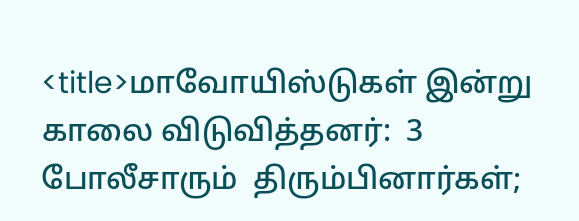<title>மாவோயிஸ்டுகள் இன்று காலை விடுவித்தனர்:  3 போலீசாரும்  திரும்பினார்கள்;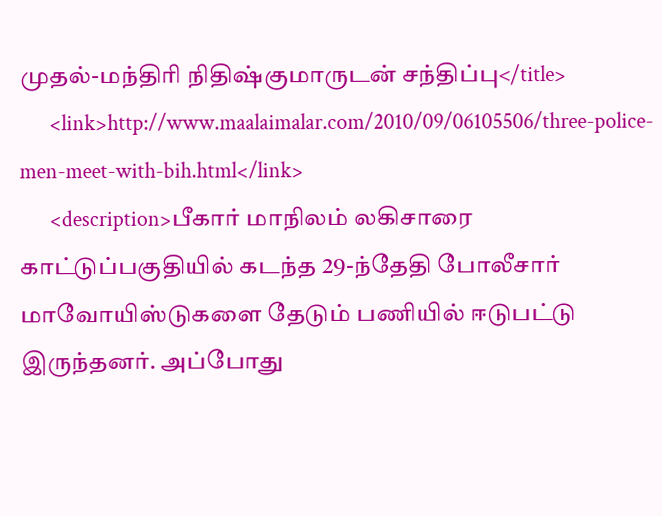முதல்-மந்திரி நிதிஷ்குமாருடன் சந்திப்பு</title>
      <link>http://www.maalaimalar.com/2010/09/06105506/three-police-men-meet-with-bih.html</link>
      <description>பீகார் மாநிலம் லகிசாரை காட்டுப்பகுதியில் கடந்த 29-ந்தேதி போலீசார் மாவோயிஸ்டுகளை தேடும் பணியில் ஈடுபட்டு இருந்தனர். அப்போது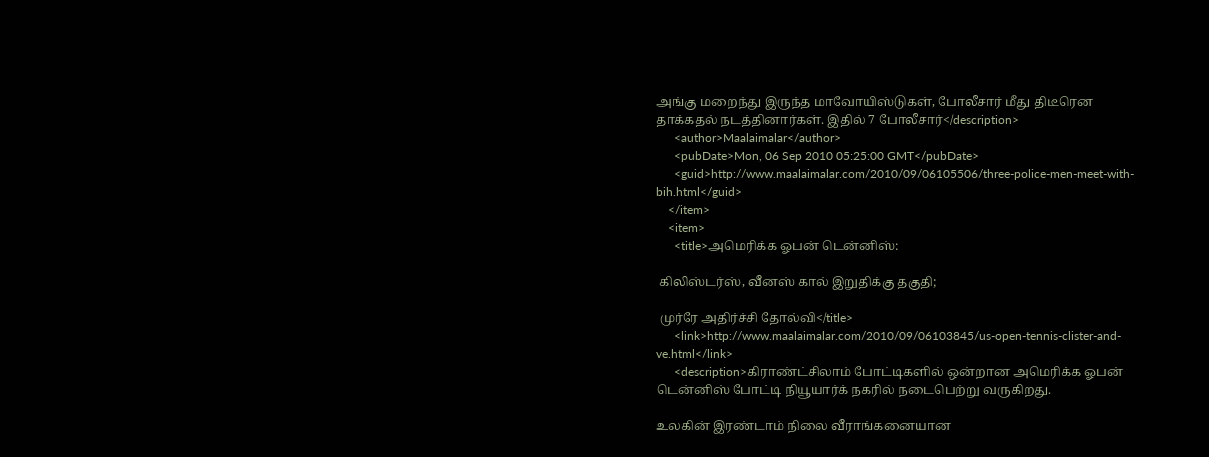அங்கு மறைந்து இருந்த மாவோயிஸ்டுகள், போலீசார் மீது திடீரென தாக்கதல் நடத்தினார்கள். இதில் 7 போலீசார்</description>
      <author>Maalaimalar</author>
      <pubDate>Mon, 06 Sep 2010 05:25:00 GMT</pubDate>
      <guid>http://www.maalaimalar.com/2010/09/06105506/three-police-men-meet-with-bih.html</guid>
    </item>
    <item>
      <title>அமெரிக்க ஓபன் டென்னிஸ்:

 கிலிஸ்டர்ஸ், வீனஸ் கால் இறுதிக்கு தகுதி;

 முர்ரே அதிர்ச்சி தோல்வி</title>
      <link>http://www.maalaimalar.com/2010/09/06103845/us-open-tennis-clister-and-ve.html</link>
      <description>கிராண்ட்சிலாம் போட்டிகளில் ஒன்றான அமெரிக்க ஓபன் டென்னிஸ் போட்டி நியூயார்க் நகரில் நடைபெற்று வருகிறது.

உலகின் இரண்டாம் நிலை வீராங்கனையான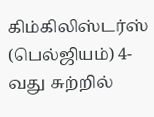கிம்கிலிஸ்டர்ஸ் (பெல்ஜியம்) 4-வது சுற்றில்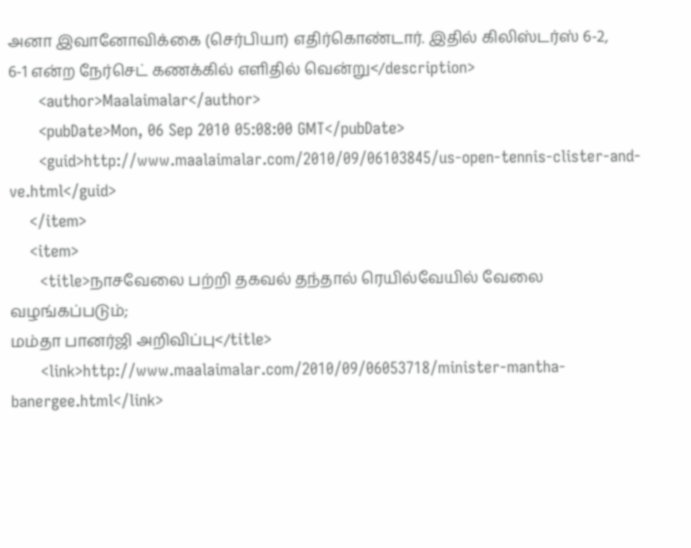அனா இவானோவிக்கை (செர்பியா) எதிர்கொண்டார். இதில் கிலிஸ்டர்ஸ் 6-2, 6-1 என்ற நேர்செட் கணக்கில் எளிதில் வென்று</description>
      <author>Maalaimalar</author>
      <pubDate>Mon, 06 Sep 2010 05:08:00 GMT</pubDate>
      <guid>http://www.maalaimalar.com/2010/09/06103845/us-open-tennis-clister-and-ve.html</guid>
    </item>
    <item>
      <title>நாசவேலை பற்றி தகவல் தந்தால் ரெயில்வேயில் வேலை வழங்கப்படும்;
மம்தா பானர்ஜி அறிவிப்பு</title>
      <link>http://www.maalaimalar.com/2010/09/06053718/minister-mantha-banergee.html</link>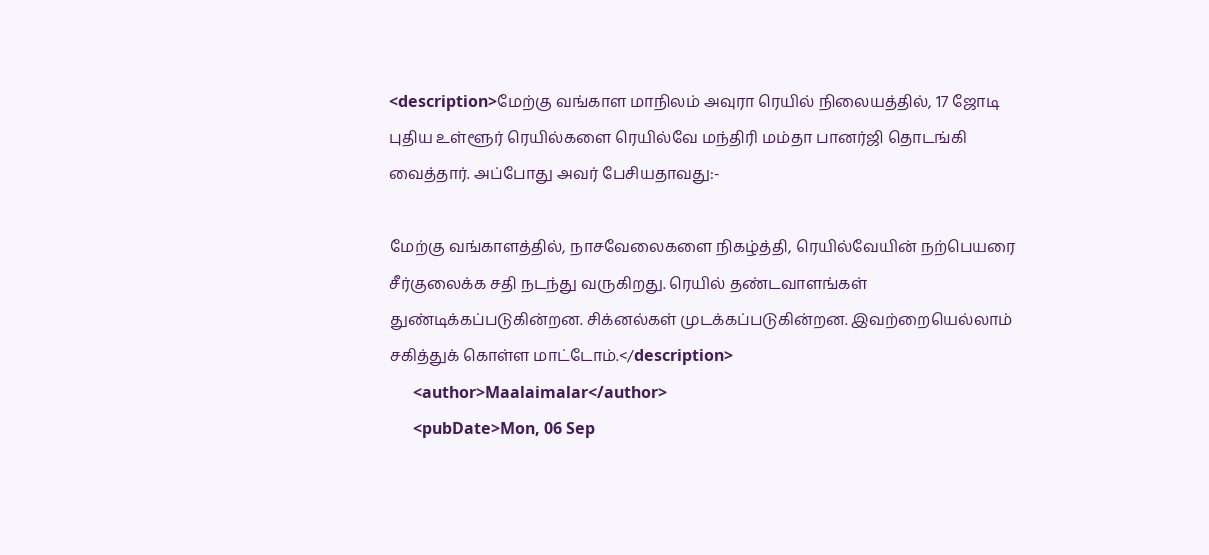<description>மேற்கு வங்காள மாநிலம் அவுரா ரெயில் நிலையத்தில், 17 ஜோடி புதிய உள்ளூர் ரெயில்களை ரெயில்வே மந்திரி மம்தா பானர்ஜி தொடங்கி வைத்தார். அப்போது அவர் பேசியதாவது:-

மேற்கு வங்காளத்தில், நாசவேலைகளை நிகழ்த்தி, ரெயில்வேயின் நற்பெயரை சீர்குலைக்க சதி நடந்து வருகிறது. ரெயில் தண்டவாளங்கள் துண்டிக்கப்படுகின்றன. சிக்னல்கள் முடக்கப்படுகின்றன. இவற்றையெல்லாம் சகித்துக் கொள்ள மாட்டோம்.</description>
      <author>Maalaimalar</author>
      <pubDate>Mon, 06 Sep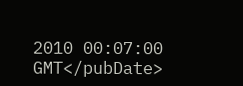2010 00:07:00 GMT</pubDate>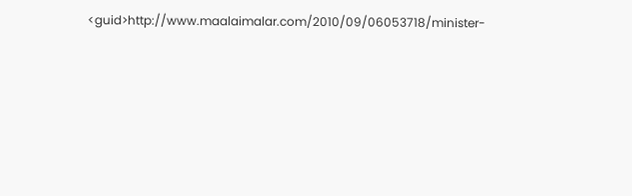<guid>http://www.maalaimalar.com/2010/09/06053718/minister-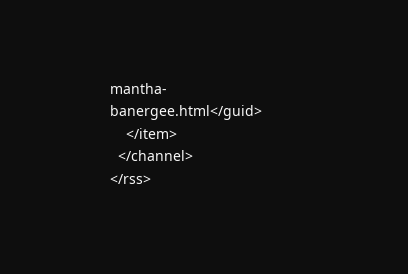mantha-banergee.html</guid>
    </item>
  </channel>
</rss>